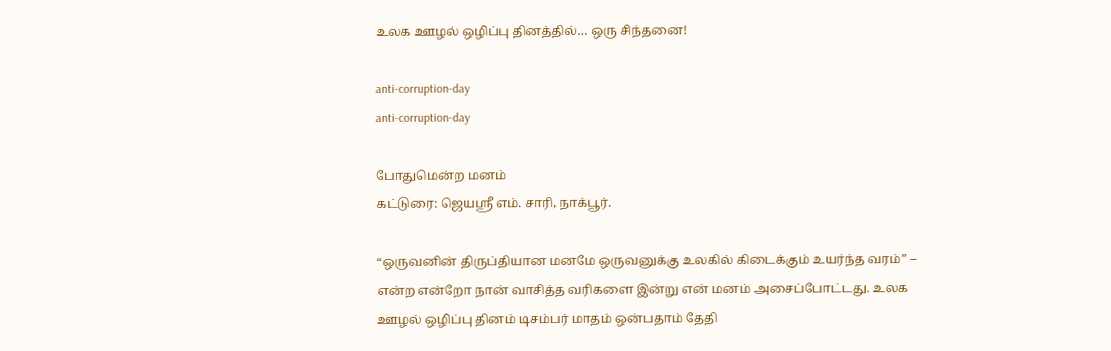உலக ஊழல் ஒழிப்பு தினத்தில்… ஒரு சிந்தனை!

anti-corruption-day
anti-corruption-day

போதுமென்ற மனம்
கட்டுரை: ஜெயஸ்ரீ எம். சாரி, நாக்பூர்.

“ஒருவனின் திருப்தியான மனமே ஒருவனுக்கு உலகில் கிடைக்கும் உயர்ந்த வரம்” – என்ற என்றோ நான் வாசித்த வரிகளை இன்று என் மனம் அசைப்போட்டது. உலக ஊழல் ஒழிப்பு தினம் டிசம்பர் மாதம் ஒன்பதாம் தேதி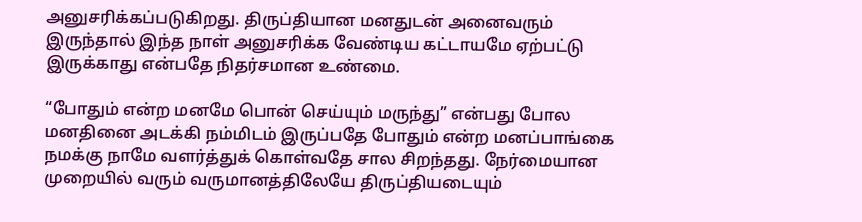அனுசரிக்கப்படுகிறது. திருப்தியான மனதுடன் அனைவரும் இருந்தால் இந்த நாள் அனுசரிக்க வேண்டிய கட்டாயமே ஏற்பட்டு இருக்காது என்பதே நிதர்சமான உண்மை.

“போதும் என்ற மனமே பொன் செய்யும் மருந்து” என்பது போல மனதினை அடக்கி நம்மிடம் இருப்பதே போதும் என்ற மனப்பாங்கை நமக்கு நாமே வளர்த்துக் கொள்வதே சால சிறந்தது. நேர்மையான முறையில் வரும் வருமானத்திலேயே திருப்தியடையும்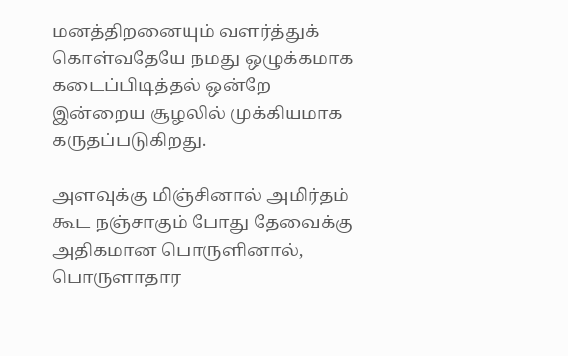மனத்திறனையும் வளர்த்துக் கொள்வதேயே நமது ஒழுக்கமாக கடைப்பிடித்தல் ஒன்றே இன்றைய சூழலில் முக்கியமாக கருதப்படுகிறது.

அளவுக்கு மிஞ்சினால் அமிர்தம் கூட நஞ்சாகும் போது தேவைக்கு அதிகமான பொருளினால், பொருளாதார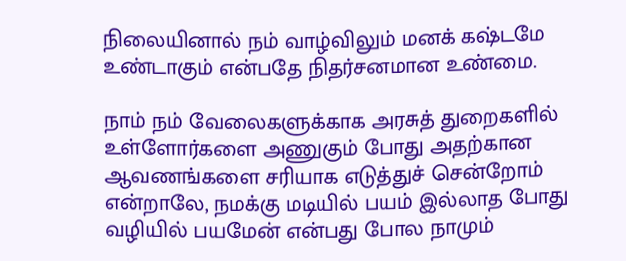நிலையினால் நம் வாழ்விலும் மனக் கஷ்டமே உண்டாகும் என்பதே நிதர்சனமான உண்மை.

நாம் நம் வேலைகளுக்காக அரசுத் துறைகளில் உள்ளோர்களை அணுகும் போது அதற்கான ஆவணங்களை சரியாக எடுத்துச் சென்றோம் என்றாலே, நமக்கு மடியில் பயம் இல்லாத போது வழியில் பயமேன் என்பது போல நாமும்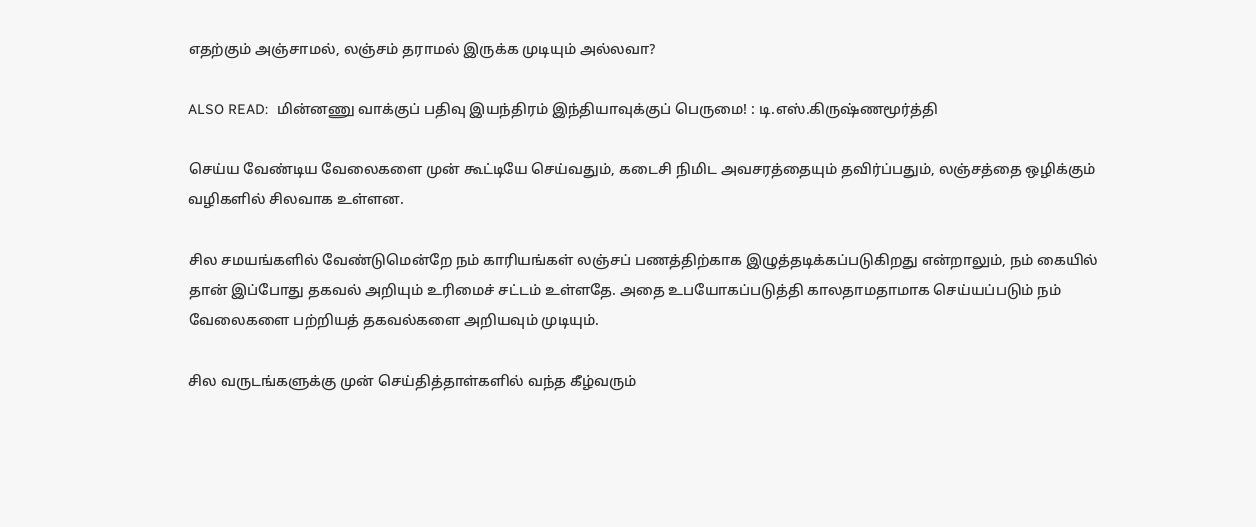எதற்கும் அஞ்சாமல், லஞ்சம் தராமல் இருக்க முடியும் அல்லவா?

ALSO READ:  மின்னணு வாக்குப் பதிவு இயந்திரம் இந்தியாவுக்குப் பெருமை! : டி.எஸ்.கிருஷ்ணமூர்த்தி

செய்ய வேண்டிய வேலைகளை முன் கூட்டியே செய்வதும், கடைசி நிமிட அவசரத்தையும் தவிர்ப்பதும், லஞ்சத்தை ஒழிக்கும் வழிகளில் சிலவாக உள்ளன.

சில சமயங்களில் வேண்டுமென்றே நம் காரியங்கள் லஞ்சப் பணத்திற்காக இழுத்தடிக்கப்படுகிறது என்றாலும், நம் கையில் தான் இப்போது தகவல் அறியும் உரிமைச் சட்டம் உள்ளதே. அதை உபயோகப்படுத்தி காலதாமதாமாக செய்யப்படும் நம் வேலைகளை பற்றியத் தகவல்களை அறியவும் முடியும்.

சில வருடங்களுக்கு முன் செய்தித்தாள்களில் வந்த கீழ்வரும்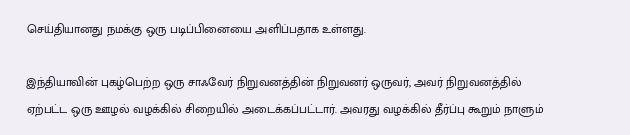செய்தியானது நமக்கு ஒரு படிப்பினையை அளிப்பதாக உள்ளது.

இந்தியாவின் புகழ்பெற்ற ஒரு சாஃவேர் நிறுவனத்தின் நிறுவனர் ஒருவர், அவர் நிறுவனத்தில் ஏற்பட்ட ஒரு ஊழல் வழக்கில் சிறையில் அடைக்கப்பட்டார். அவரது வழக்கில் தீர்ப்பு கூறும் நாளும்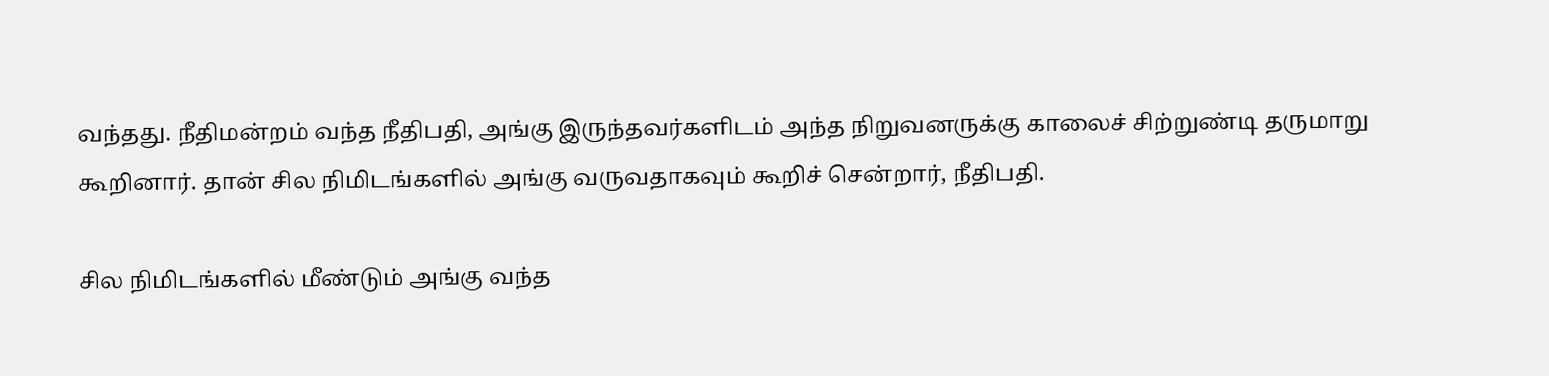வந்தது. நீதிமன்றம் வந்த நீதிபதி, அங்கு இருந்தவர்களிடம் அந்த நிறுவனருக்கு காலைச் சிற்றுண்டி தருமாறு கூறினார். தான் சில நிமிடங்களில் அங்கு வருவதாகவும் கூறிச் சென்றார், நீதிபதி.

சில நிமிடங்களில் மீண்டும் அங்கு வந்த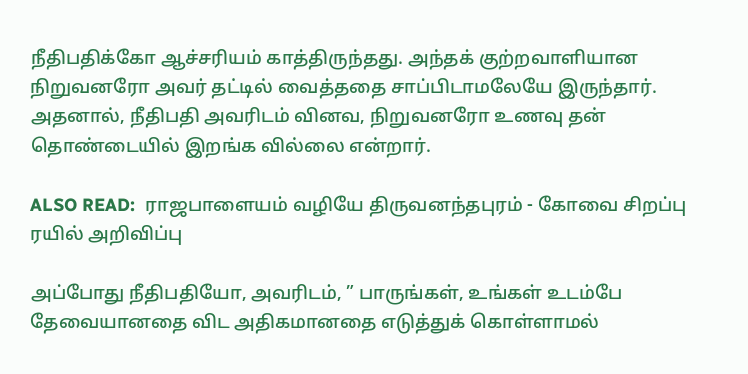நீதிபதிக்கோ ஆச்சரியம் காத்திருந்தது. அந்தக் குற்றவாளியான நிறுவனரோ அவர் தட்டில் வைத்ததை சாப்பிடாமலேயே இருந்தார். அதனால், நீதிபதி அவரிடம் வினவ, நிறுவனரோ உணவு தன் தொண்டையில் இறங்க வில்லை என்றார்.

ALSO READ:  ராஜபாளையம் வழியே திருவனந்தபுரம் - கோவை சிறப்பு ரயில் அறிவிப்பு

அப்போது நீதிபதியோ, அவரிடம், ” பாருங்கள், உங்கள் உடம்பே தேவையானதை விட அதிகமானதை எடுத்துக் கொள்ளாமல்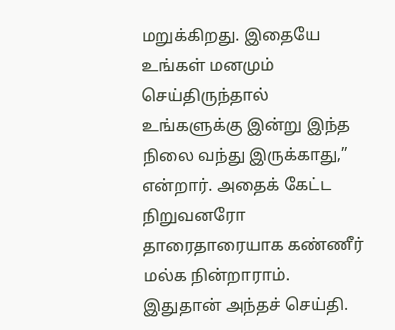மறுக்கிறது. இதையே உங்கள் மனமும் செய்திருந்தால் உங்களுக்கு இன்று இந்த நிலை வந்து இருக்காது,” என்றார். அதைக் கேட்ட நிறுவனரோ தாரைதாரையாக கண்ணீர் மல்க நின்றாராம். இதுதான் அந்தச் செய்தி.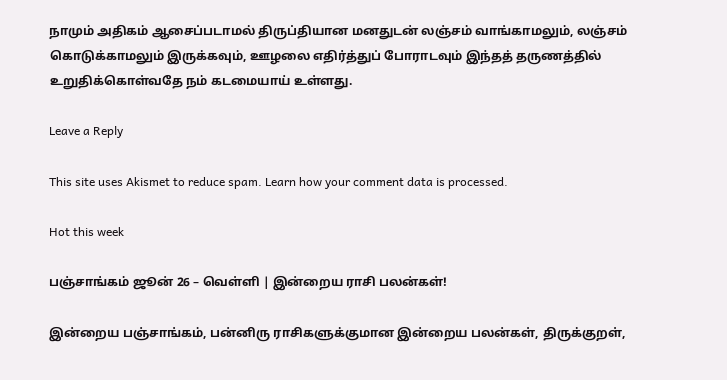நாமும் அதிகம் ஆசைப்படாமல் திருப்தியான மனதுடன் லஞ்சம் வாங்காமலும், லஞ்சம் கொடுக்காமலும் இருக்கவும், ஊழலை எதிர்த்துப் போராடவும் இந்தத் தருணத்தில் உறுதிக்கொள்வதே நம் கடமையாய் உள்ளது.

Leave a Reply

This site uses Akismet to reduce spam. Learn how your comment data is processed.

Hot this week

பஞ்சாங்கம் ஜூன் 26 – வெள்ளி | இன்றைய ராசி பலன்கள்!

இன்றைய பஞ்சாங்கம், பன்னிரு ராசிகளுக்குமான இன்றைய பலன்கள், திருக்குறள்,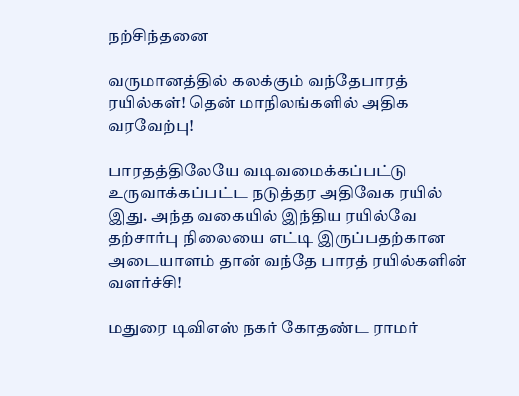நற்சிந்தனை

வருமானத்தில் கலக்கும் வந்தேபாரத் ரயில்கள்! தென் மாநிலங்களில் அதிக வரவேற்பு!

பாரதத்திலேயே வடிவமைக்கப்பட்டு உருவாக்கப்பட்ட நடுத்தர அதிவேக ரயில் இது. அந்த வகையில் இந்திய ரயில்வே தற்சார்பு நிலையை எட்டி இருப்பதற்கான அடையாளம் தான் வந்தே பாரத் ரயில்களின் வளர்ச்சி!

மதுரை டிவிஎஸ் நகர் கோதண்ட ராமர்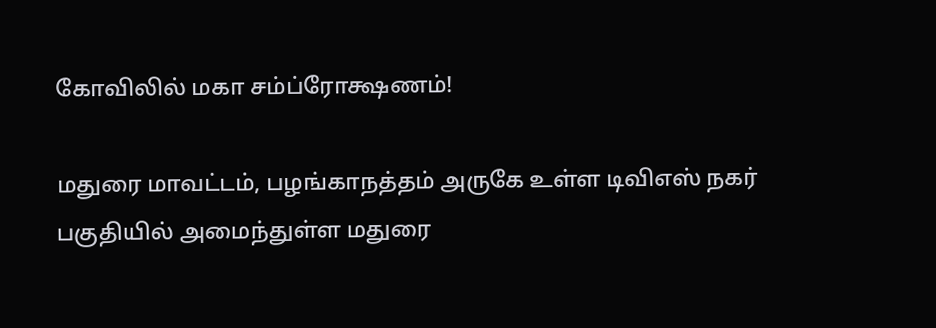கோவிலில் மகா சம்ப்ரோக்ஷணம்!

மதுரை மாவட்டம், பழங்காநத்தம் அருகே உள்ள டிவிஎஸ் நகர் பகுதியில் அமைந்துள்ள மதுரை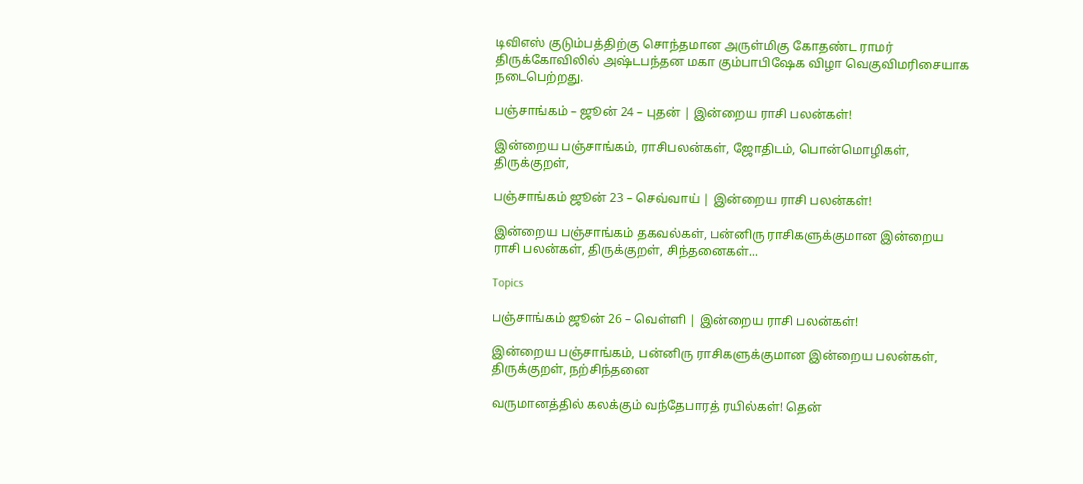டிவிஎஸ் குடும்பத்திற்கு சொந்தமான அருள்மிகு கோதண்ட ராமர் திருக்கோவிலில் அஷ்டபந்தன மகா கும்பாபிஷேக விழா வெகுவிமரிசையாக நடைபெற்றது.

பஞ்சாங்கம் – ஜூன் 24 – புதன் | இன்றைய ராசி பலன்கள்!

இன்றைய பஞ்சாங்கம், ராசிபலன்கள், ஜோதிடம், பொன்மொழிகள், திருக்குறள்,

பஞ்சாங்கம் ஜூன் 23 – செவ்வாய் | இன்றைய ராசி பலன்கள்!

இன்றைய பஞ்சாங்கம் தகவல்கள், பன்னிரு ராசிகளுக்குமான இன்றைய ராசி பலன்கள், திருக்குறள், சிந்தனைகள்...

Topics

பஞ்சாங்கம் ஜூன் 26 – வெள்ளி | இன்றைய ராசி பலன்கள்!

இன்றைய பஞ்சாங்கம், பன்னிரு ராசிகளுக்குமான இன்றைய பலன்கள், திருக்குறள், நற்சிந்தனை

வருமானத்தில் கலக்கும் வந்தேபாரத் ரயில்கள்! தென்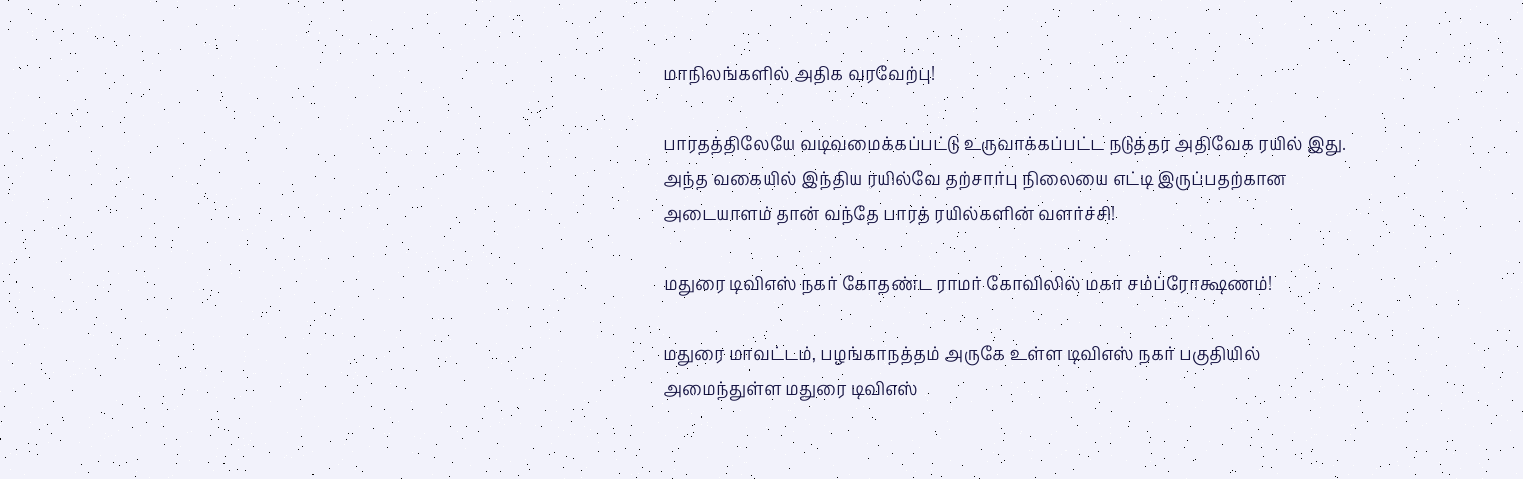மாநிலங்களில் அதிக வரவேற்பு!

பாரதத்திலேயே வடிவமைக்கப்பட்டு உருவாக்கப்பட்ட நடுத்தர அதிவேக ரயில் இது. அந்த வகையில் இந்திய ரயில்வே தற்சார்பு நிலையை எட்டி இருப்பதற்கான அடையாளம் தான் வந்தே பாரத் ரயில்களின் வளர்ச்சி!

மதுரை டிவிஎஸ் நகர் கோதண்ட ராமர் கோவிலில் மகா சம்ப்ரோக்ஷணம்!

மதுரை மாவட்டம், பழங்காநத்தம் அருகே உள்ள டிவிஎஸ் நகர் பகுதியில் அமைந்துள்ள மதுரை டிவிஎஸ்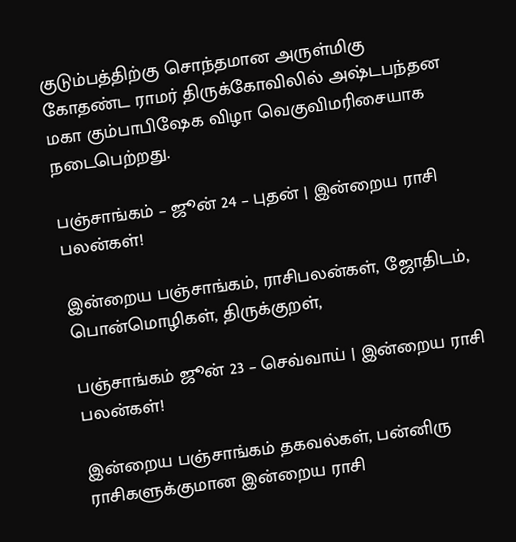குடும்பத்திற்கு சொந்தமான அருள்மிகு கோதண்ட ராமர் திருக்கோவிலில் அஷ்டபந்தன மகா கும்பாபிஷேக விழா வெகுவிமரிசையாக நடைபெற்றது.

பஞ்சாங்கம் – ஜூன் 24 – புதன் | இன்றைய ராசி பலன்கள்!

இன்றைய பஞ்சாங்கம், ராசிபலன்கள், ஜோதிடம், பொன்மொழிகள், திருக்குறள்,

பஞ்சாங்கம் ஜூன் 23 – செவ்வாய் | இன்றைய ராசி பலன்கள்!

இன்றைய பஞ்சாங்கம் தகவல்கள், பன்னிரு ராசிகளுக்குமான இன்றைய ராசி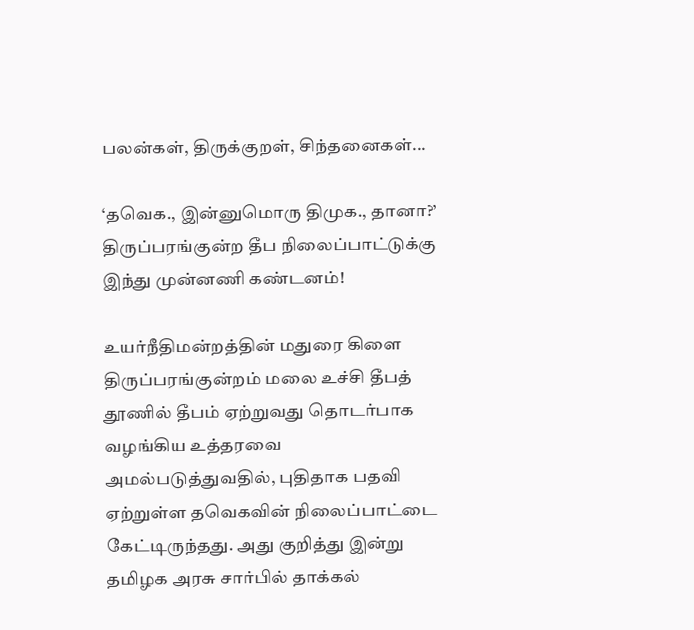பலன்கள், திருக்குறள், சிந்தனைகள்...

‘தவெக., இன்னுமொரு திமுக., தானா?’ திருப்பரங்குன்ற தீப நிலைப்பாட்டுக்கு இந்து முன்னணி கண்டனம்!

உயர்நீதிமன்றத்தின் மதுரை கிளை திருப்பரங்குன்றம் மலை உச்சி தீபத் தூணில் தீபம் ஏற்றுவது தொடர்பாக வழங்கிய உத்தரவை அமல்படுத்துவதில், புதிதாக பதவி ஏற்றுள்ள தவெகவின் நிலைப்பாட்டை கேட்டிருந்தது. அது குறித்து இன்று தமிழக அரசு சார்பில் தாக்கல்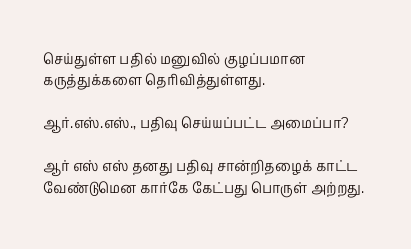செய்துள்ள பதில் மனுவில் குழப்பமான கருத்துக்களை தெரிவித்துள்ளது.

ஆர்.எஸ்.எஸ்., பதிவு செய்யப்பட்ட அமைப்பா?

ஆர் எஸ் எஸ் தனது பதிவு சான்றிதழைக் காட்ட வேண்டுமென கார்கே கேட்பது பொருள் அற்றது.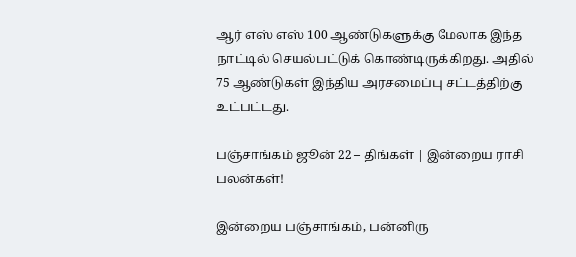ஆர் எஸ் எஸ் 100 ஆண்டுகளுக்கு மேலாக இந்த நாட்டில் செயல்பட்டுக் கொண்டிருக்கிறது. அதில் 75 ஆண்டுகள் இந்திய அரசமைப்பு சட்டத்திற்கு உட்பட்டது.

பஞ்சாங்கம் ஜூன் 22 – திங்கள் | இன்றைய ராசி பலன்கள்!

இன்றைய பஞ்சாங்கம், பன்னிரு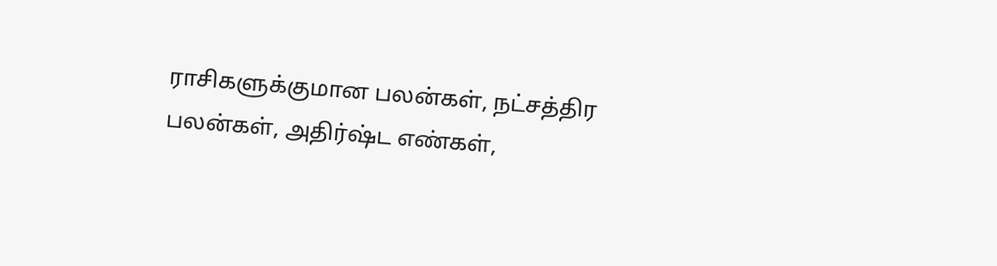ராசிகளுக்குமான பலன்கள், நட்சத்திர பலன்கள், அதிர்ஷ்ட எண்கள்,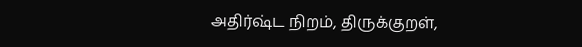அதிர்ஷ்ட நிறம், திருக்குறள்,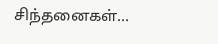சிந்தனைகள்...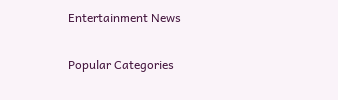Entertainment News

Popular Categories